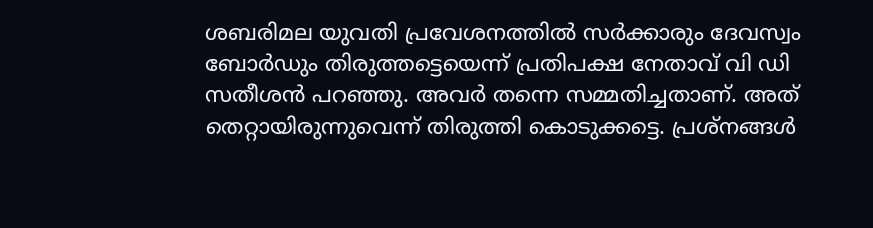ശബരിമല യുവതി പ്രവേശനത്തിൽ സർക്കാരും ദേവസ്വം ബോർഡും തിരുത്തട്ടെയെന്ന് പ്രതിപക്ഷ നേതാവ് വി ഡി സതീശൻ പറഞ്ഞു. അവർ തന്നെ സമ്മതിച്ചതാണ്. അത് തെറ്റായിരുന്നുവെന്ന് തിരുത്തി കൊടുക്കട്ടെ. പ്രശ്നങ്ങൾ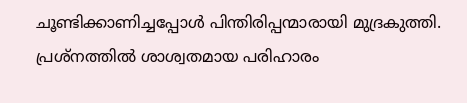ചൂണ്ടിക്കാണിച്ചപ്പോൾ പിന്തിരിപ്പന്മാരായി മുദ്രകുത്തി. പ്രശ്നത്തിൽ ശാശ്വതമായ പരിഹാരം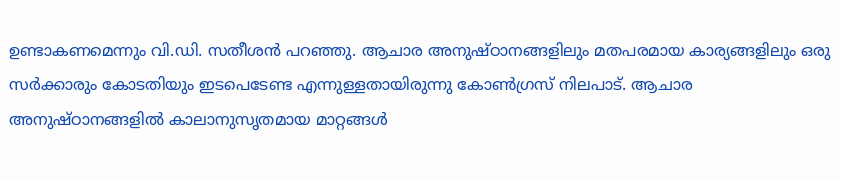ഉണ്ടാകണമെന്നും വി.ഡി. സതീശൻ പറഞ്ഞു. ആചാര അനുഷ്ഠാനങ്ങളിലും മതപരമായ കാര്യങ്ങളിലും ഒരു സർക്കാരും കോടതിയും ഇടപെടേണ്ട എന്നുള്ളതായിരുന്നു കോൺഗ്രസ് നിലപാട്. ആചാര അനുഷ്ഠാനങ്ങളിൽ കാലാനുസൃതമായ മാറ്റങ്ങൾ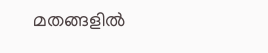മതങ്ങളിൽ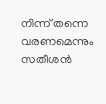നിന്ന് തന്നെ വരണമെന്നും സതീശൻ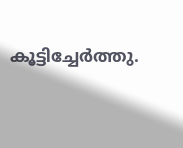കൂട്ടിച്ചേർത്തു.